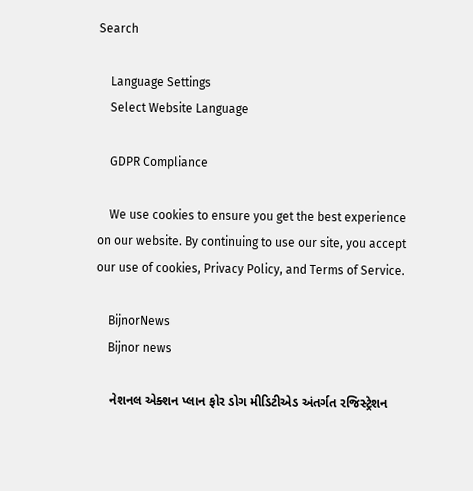Search

    Language Settings
    Select Website Language

    GDPR Compliance

    We use cookies to ensure you get the best experience on our website. By continuing to use our site, you accept our use of cookies, Privacy Policy, and Terms of Service.

    BijnorNews
    Bijnor news

    નેશનલ એક્શન પ્લાન ફોર ડોગ મીડિટીએડ અંતર્ગત રજિસ્ટ્રેશન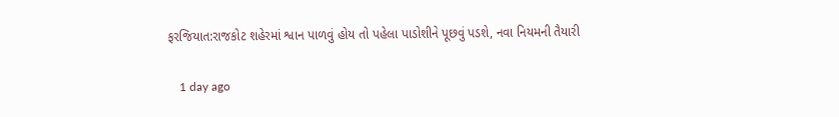ફરજિયાત:રાજકોટ શહેરમાં શ્વાન પાળવું હોય તો પહેલા પાડોશીને પૂછવું પડશે, નવા નિયમની તૈયારી

    1 day ago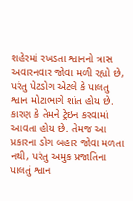શહેરમાં રખડતા શ્વાનનો ત્રાસ અવારનવાર જોવા મળી રહ્યો છે, પરંતુ પેટડોગ એટલે કે પાલતુ શ્વાન મોટાભાગે શાંત હોય છે. કારણ કે તેમને ટ્રેઇન કરવામાં આવતા હોય છે. તેમજ આ પ્રકારના ડોગ બહાર જોવા મળતા નથી, પરંતુ અમુક પ્રજાતિના પાલતું શ્વાન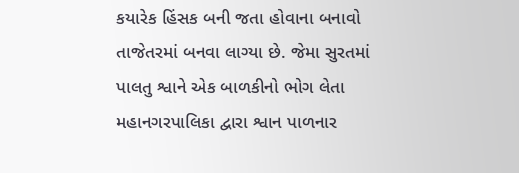કયારેક હિંસક બની જતા હોવાના બનાવો તાજેતરમાં બનવા લાગ્યા છે. જેમા સુરતમાં પાલતુ શ્વાને એક બાળકીનો ભોગ લેતા મહાનગરપાલિકા દ્વારા શ્વાન પાળનાર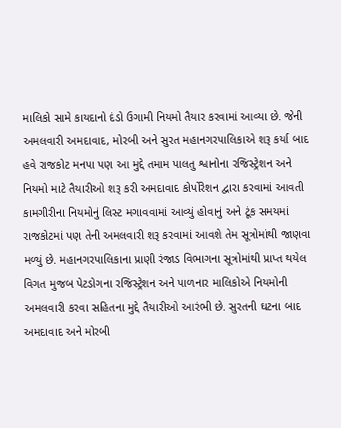માલિકો સામે કાયદાનો દંડો ઉગામી નિયમો તૈયાર કરવામાં આવ્યા છે. જેની અમલવારી અમદાવાદ, મોરબી અને સુરત મહાનગરપાલિકાએ શરૂ કર્યા બાદ હવે રાજકોટ મનપા પણ આ મુદ્દે તમામ પાલતુ શ્વાનોના રજિસ્ટ્રેશન અને નિયમો માટે તૈયારીઓ શરૂ કરી અમદાવાદ કોર્પોરેશન દ્વારા કરવામાં આવતી કામગીરીના નિયમોનું લિસ્ટ મગાવવામાં આવ્યું હોવાનું અને ટૂંક સમયમાં રાજકોટમાં પણ તેની અમલવારી શરૂ કરવામાં આવશે તેમ સૂત્રોમાંથી જાણવા મળ્યું છે. મહાનગરપાલિકાના પ્રાણી રંજાડ વિભાગના સૂત્રોમાંથી પ્રાપ્ત થયેલ વિગત મુજબ પેટડોગના રજિસ્ટ્રેશન અને પાળનાર માલિકોએ નિયમોની અમલવારી કરવા સહિતના મુદ્દે તૈયારીઓ આરંભી છે. સુરતની ઘટના બાદ અમદાવાદ અને મોરબી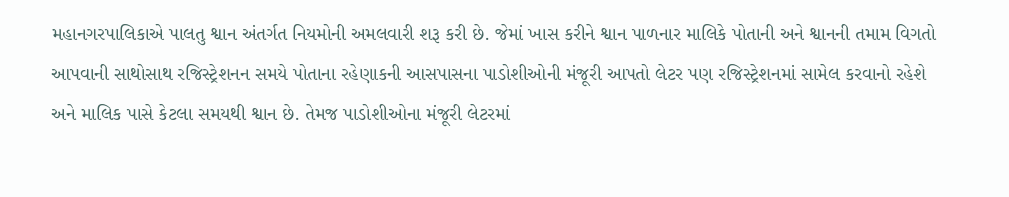મહાનગરપાલિકાએ પાલતુ શ્વાન અંતર્ગત નિયમોની અમલવારી શરૂ કરી છે. જેમાં ખાસ કરીને શ્વાન પાળનાર માલિકે પોતાની અને શ્વાનની તમામ વિગતો આપવાની સાથોસાથ રજિસ્ટ્રેશનન સમયે પોતાના રહેણાકની આસપાસના પાડોશીઓની મંજૂરી આપતો લેટર પણ રજિસ્ટ્રેશનમાં સામેલ કરવાનો રહેશે અને માલિક પાસે કેટલા સમયથી શ્વાન છે. તેમજ પાડોશીઓના મંજૂરી લેટરમાં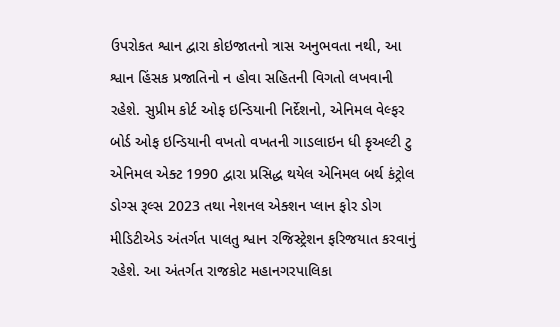ઉપરોકત શ્વાન દ્વારા કોઇજાતનો ત્રાસ અનુભવતા નથી, આ શ્વાન હિંસક પ્રજાતિનો ન હોવા સહિતની વિગતો લખવાની રહેશે. સુપ્રીમ કોર્ટ ઓફ ઇન્ડિયાની નિર્દેશનો, એનિમલ વેલ્ફર બોર્ડ ઓફ ઇન્ડિયાની વખતો વખતની ગાડલાઇન ધી કૃઅલ્ટી ટુ એનિમલ એક્ટ 1990 દ્વારા પ્રસિદ્ધ થયેલ એનિમલ બર્થ કંટ્રોલ ડોગ્સ રૂલ્સ 2023 તથા નેશનલ એક્શન પ્લાન ફોર ડોગ મીડિટીએડ અંતર્ગત પાલતુ શ્વાન રજિસ્ટ્રેશન ફરિજયાત કરવાનું રહેશે. આ અંતર્ગત રાજકોટ મહાનગરપાલિકા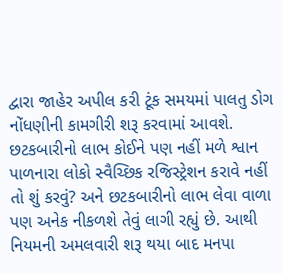દ્વારા જાહેર અપીલ કરી ટૂંક સમયમાં પાલતુ ડોગ નોંધણીની કામગીરી શરૂ કરવામાં આવશે. છટકબારીનો લાભ કોઈને પણ નહીં મળે શ્વાન પાળનારા લોકો સ્વૈચ્છિક રજિસ્ટ્રેશન કરાવે નહીં તો શું કરવું? અને છટકબારીનો લાભ લેવા વાળા પણ અનેક નીકળશે તેવું લાગી રહ્યું છે. આથી નિયમની અમલવારી શરૂ થયા બાદ મનપા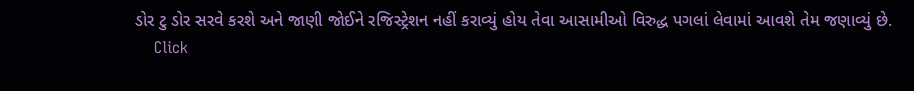ડોર ટુ ડોર સરવે કરશે અને જાણી જોઈને રજિસ્ટ્રેશન નહીં કરાવ્યું હોય તેવા આસામીઓ વિરુદ્ધ પગલાં લેવામાં આવશે તેમ જણાવ્યું છે.
    Click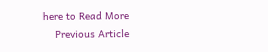here to Read More
    Previous Article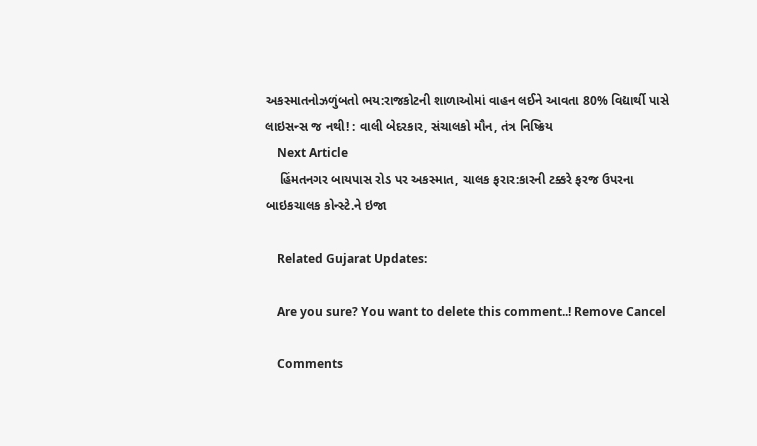અકસ્માતનોઝળુંબતો ભય:રાજકોટની શાળાઓમાં વાહન લઈને આવતા 80% વિદ્યાર્થી પાસે લાઇસન્સ જ નથી! : વાલી બેદરકાર, સંચાલકો મૌન, તંત્ર નિષ્ક્રિય
    Next Article
    હિંમતનગર બાયપાસ રોડ પર અકસ્માત, ચાલક ફરાર:કારની ટક્કરે ફરજ ઉપરના બાઇકચાલક કોન્સ્ટે.ને ઇજા

    Related Gujarat Updates:

    Are you sure? You want to delete this comment..! Remove Cancel

    Comments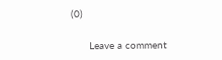(0)

      Leave a comment